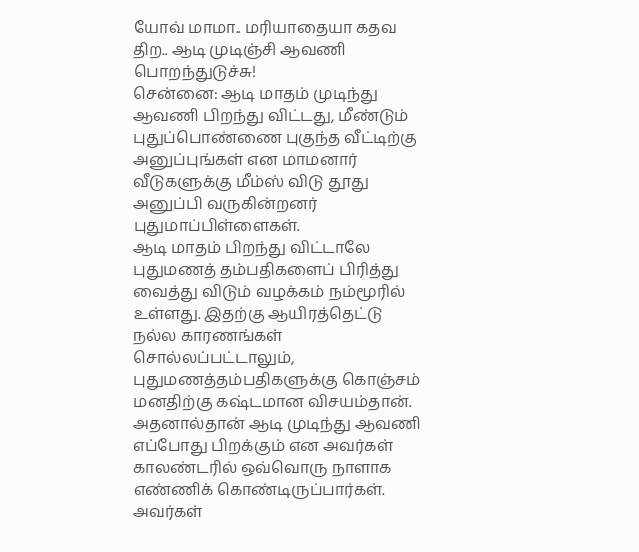யோவ் மாமா.. மரியாதையா கதவ திற.. ஆடி முடிஞ்சி ஆவணி பொறந்துடுச்சு!
சென்னை: ஆடி மாதம் முடிந்து ஆவணி பிறந்து விட்டது, மீண்டும் புதுப்பொண்ணை புகுந்த வீட்டிற்கு அனுப்புங்கள் என மாமனார் வீடுகளுக்கு மீம்ஸ் விடு தூது அனுப்பி வருகின்றனர் புதுமாப்பிள்ளைகள்.
ஆடி மாதம் பிறந்து விட்டாலே புதுமணத் தம்பதிகளைப் பிரித்து வைத்து விடும் வழக்கம் நம்மூரில் உள்ளது. இதற்கு ஆயிரத்தெட்டு நல்ல காரணங்கள் சொல்லப்பட்டாலும், புதுமணத்தம்பதிகளுக்கு கொஞ்சம் மனதிற்கு கஷ்டமான விசயம்தான். அதனால்தான் ஆடி முடிந்து ஆவணி எப்போது பிறக்கும் என அவர்கள் காலண்டரில் ஒவ்வொரு நாளாக எண்ணிக் கொண்டிருப்பார்கள்.
அவர்கள்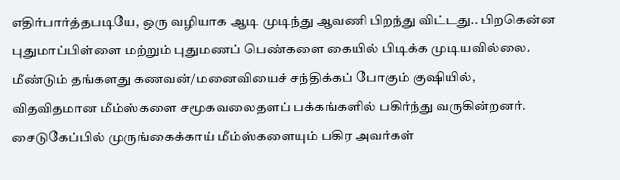எதிர்பார்த்தபடியே, ஒரு வழியாக ஆடி முடிந்து ஆவணி பிறந்து விட்டது.. பிறகென்ன புதுமாப்பிள்ளை மற்றும் புதுமணப் பெண்களை கையில் பிடிக்க முடியவில்லை. மீண்டும் தங்களது கணவன்/மனைவியைச் சந்திக்கப் போகும் குஷியில், விதவிதமான மீம்ஸ்களை சமூகவலைதளப் பக்கங்களில் பகிர்ந்து வருகின்றனர். சைடுகேப்பில் முருங்கைக்காய் மீம்ஸ்களையும் பகிர அவர்கள்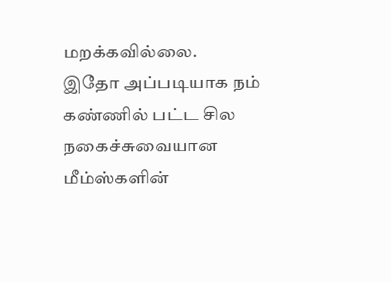மறக்கவில்லை.
இதோ அப்படியாக நம் கண்ணில் பட்ட சில நகைச்சுவையான மீம்ஸ்களின்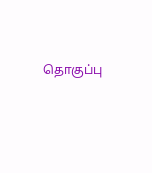தொகுப்பு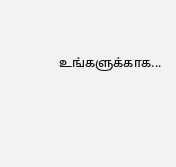உங்களுக்காக...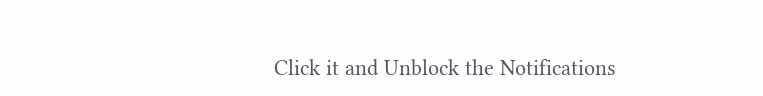Click it and Unblock the Notifications